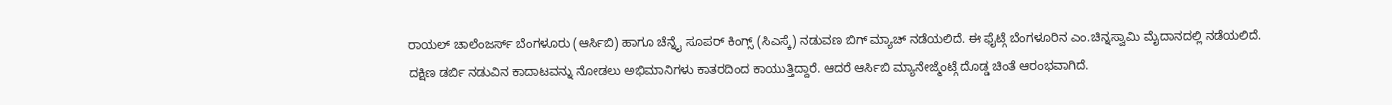ರಾಯಲ್ ಚಾಲೆಂಜರ್ಸ್ ಬೆಂಗಳೂರು (ಆರ್ಸಿಬಿ) ಹಾಗೂ ಚೆನ್ನೈ ಸೂಪರ್ ಕಿಂಗ್ಸ್ (ಸಿಎಸ್ಕೆ) ನಡುವಣ ಬಿಗ್ ಮ್ಯಾಚ್ ನಡೆಯಲಿದೆ. ಈ ಫೈಟ್ಗೆ ಬೆಂಗಳೂರಿನ ಎಂ.ಚಿನ್ನಸ್ವಾಮಿ ಮೈದಾನದಲ್ಲಿ ನಡೆಯಲಿದೆ. ದಕ್ಷಿಣ ಡರ್ಬಿ ನಡುವಿನ ಕಾದಾಟವನ್ನು ನೋಡಲು ಅಭಿಮಾನಿಗಳು ಕಾತರದಿಂದ ಕಾಯುತ್ತಿದ್ದಾರೆ. ಆದರೆ ಆರ್ಸಿಬಿ ಮ್ಯಾನೇಜ್ಮೆಂಟ್ಗೆ ದೊಡ್ಡ ಚಿಂತೆ ಆರಂಭವಾಗಿದೆ.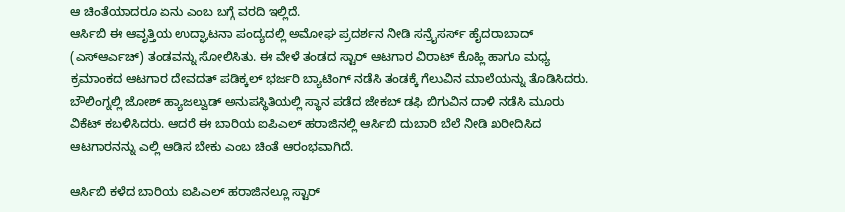ಆ ಚಿಂತೆಯಾದರೂ ಏನು ಎಂಬ ಬಗ್ಗೆ ವರದಿ ಇಲ್ಲಿದೆ.
ಆರ್ಸಿಬಿ ಈ ಆವೃತ್ತಿಯ ಉದ್ಘಾಟನಾ ಪಂದ್ಯದಲ್ಲಿ ಅಮೋಘ ಪ್ರದರ್ಶನ ನೀಡಿ ಸನ್ರೈಸರ್ಸ್ ಹೈದರಾಬಾದ್ (ಎಸ್ಆರ್ಎಚ್) ತಂಡವನ್ನು ಸೋಲಿಸಿತು. ಈ ವೇಳೆ ತಂಡದ ಸ್ಟಾರ್ ಆಟಗಾರ ವಿರಾಟ್ ಕೊಹ್ಲಿ ಹಾಗೂ ಮಧ್ಯ ಕ್ರಮಾಂಕದ ಆಟಗಾರ ದೇವದತ್ ಪಡಿಕ್ಕಲ್ ಭರ್ಜರಿ ಬ್ಯಾಟಿಂಗ್ ನಡೆಸಿ ತಂಡಕ್ಕೆ ಗೆಲುವಿನ ಮಾಲೆಯನ್ನು ತೊಡಿಸಿದರು. ಬೌಲಿಂಗ್ನಲ್ಲಿ ಜೋಶ್ ಹ್ಯಾಜಲ್ವುಡ್ ಅನುಪಸ್ಥಿತಿಯಲ್ಲಿ ಸ್ಥಾನ ಪಡೆದ ಜೇಕಬ್ ಡಫಿ ಬಿಗುವಿನ ದಾಳಿ ನಡೆಸಿ ಮೂರು ವಿಕೆಟ್ ಕಬಳಿಸಿದರು. ಆದರೆ ಈ ಬಾರಿಯ ಐಪಿಎಲ್ ಹರಾಜಿನಲ್ಲಿ ಆರ್ಸಿಬಿ ದುಬಾರಿ ಬೆಲೆ ನೀಡಿ ಖರೀದಿಸಿದ ಆಟಗಾರನನ್ನು ಎಲ್ಲಿ ಆಡಿಸ ಬೇಕು ಎಂಬ ಚಿಂತೆ ಆರಂಭವಾಗಿದೆ.

ಆರ್ಸಿಬಿ ಕಳೆದ ಬಾರಿಯ ಐಪಿಎಲ್ ಹರಾಜಿನಲ್ಲೂ ಸ್ಟಾರ್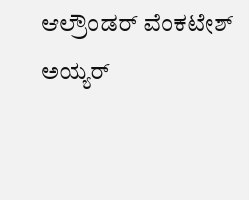ಆಲ್ರೌಂಡರ್ ವೆಂಕಟೇಶ್ ಅಯ್ಯರ್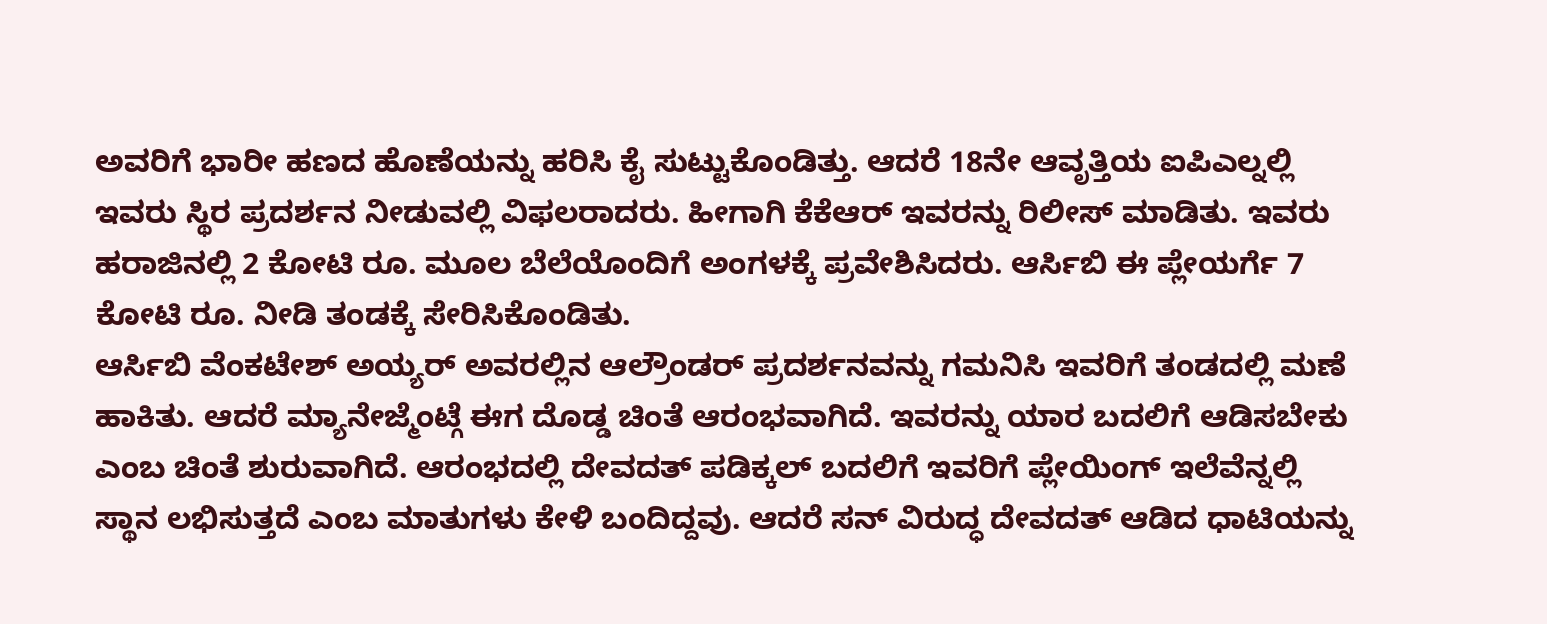ಅವರಿಗೆ ಭಾರೀ ಹಣದ ಹೊಣೆಯನ್ನು ಹರಿಸಿ ಕೈ ಸುಟ್ಟುಕೊಂಡಿತ್ತು. ಆದರೆ 18ನೇ ಆವೃತ್ತಿಯ ಐಪಿಎಲ್ನಲ್ಲಿ ಇವರು ಸ್ಥಿರ ಪ್ರದರ್ಶನ ನೀಡುವಲ್ಲಿ ವಿಫಲರಾದರು. ಹೀಗಾಗಿ ಕೆಕೆಆರ್ ಇವರನ್ನು ರಿಲೀಸ್ ಮಾಡಿತು. ಇವರು ಹರಾಜಿನಲ್ಲಿ 2 ಕೋಟಿ ರೂ. ಮೂಲ ಬೆಲೆಯೊಂದಿಗೆ ಅಂಗಳಕ್ಕೆ ಪ್ರವೇಶಿಸಿದರು. ಆರ್ಸಿಬಿ ಈ ಪ್ಲೇಯರ್ಗೆ 7 ಕೋಟಿ ರೂ. ನೀಡಿ ತಂಡಕ್ಕೆ ಸೇರಿಸಿಕೊಂಡಿತು.
ಆರ್ಸಿಬಿ ವೆಂಕಟೇಶ್ ಅಯ್ಯರ್ ಅವರಲ್ಲಿನ ಆಲ್ರೌಂಡರ್ ಪ್ರದರ್ಶನವನ್ನು ಗಮನಿಸಿ ಇವರಿಗೆ ತಂಡದಲ್ಲಿ ಮಣೆ ಹಾಕಿತು. ಆದರೆ ಮ್ಯಾನೇಜ್ಮೆಂಟ್ಗೆ ಈಗ ದೊಡ್ಡ ಚಿಂತೆ ಆರಂಭವಾಗಿದೆ. ಇವರನ್ನು ಯಾರ ಬದಲಿಗೆ ಆಡಿಸಬೇಕು ಎಂಬ ಚಿಂತೆ ಶುರುವಾಗಿದೆ. ಆರಂಭದಲ್ಲಿ ದೇವದತ್ ಪಡಿಕ್ಕಲ್ ಬದಲಿಗೆ ಇವರಿಗೆ ಪ್ಲೇಯಿಂಗ್ ಇಲೆವೆನ್ನಲ್ಲಿ ಸ್ಥಾನ ಲಭಿಸುತ್ತದೆ ಎಂಬ ಮಾತುಗಳು ಕೇಳಿ ಬಂದಿದ್ದವು. ಆದರೆ ಸನ್ ವಿರುದ್ಧ ದೇವದತ್ ಆಡಿದ ಧಾಟಿಯನ್ನು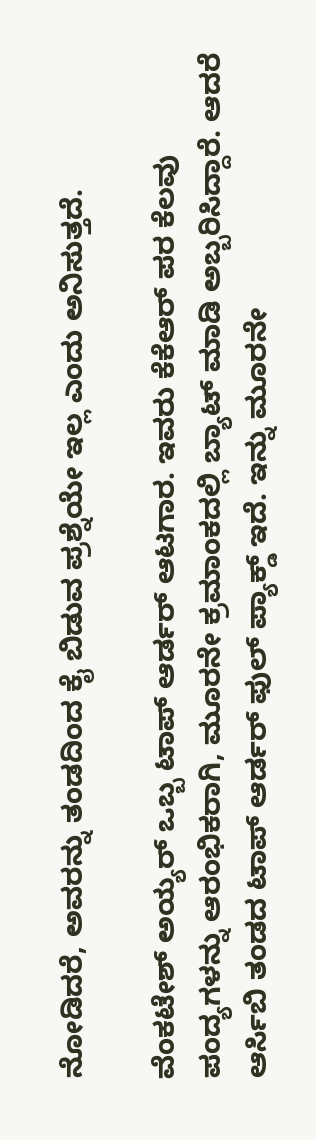ನೋಡಿದರೆ, ಅವರನ್ನು ತಂಡದಿಂದ ಕೈ ಬಿಡುವ ಪ್ರಶ್ನೆಯೇ ಇಲ್ಲ ಎಂದು ಅನಿಸುತ್ತದೆ.

ವೆಂಕಟೇಶ್ ಅಯ್ಯರ್ ಒಬ್ಬ ಟಾಪ್ ಆರ್ಡರ್ ಆಟಗಾರ. ಇವರು ಕೆಕೆಆರ್ ಪರ ಕೆಲವು ಪಂದ್ಯಗಳನ್ನು ಆರಂಭಿಕರಾಗಿ, ಮೂರನೇ ಕ್ರಮಾಂಕದಲ್ಲಿ ಬ್ಯಾಟ್ ಮಾಡಿ ಅಬ್ಬರಿಸಿದ್ದಾರೆ. ಆದರೆ ಆರ್ಸಿಬಿ ತಂಡದ ಟಾಪ್ ಆರ್ಡರ್ ಫುಲ್ ಪ್ಯಾಕ್ಡ್ ಇದೆ. ಇನ್ನು ಮೂರನೇ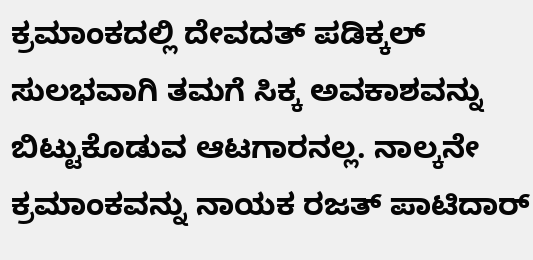ಕ್ರಮಾಂಕದಲ್ಲಿ ದೇವದತ್ ಪಡಿಕ್ಕಲ್ ಸುಲಭವಾಗಿ ತಮಗೆ ಸಿಕ್ಕ ಅವಕಾಶವನ್ನು ಬಿಟ್ಟುಕೊಡುವ ಆಟಗಾರನಲ್ಲ. ನಾಲ್ಕನೇ ಕ್ರಮಾಂಕವನ್ನು ನಾಯಕ ರಜತ್ ಪಾಟಿದಾರ್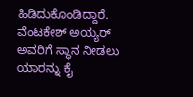ಹಿಡಿದುಕೊಂಡಿದ್ದಾರೆ. ವೆಂಟಕೇಶ್ ಅಯ್ಯರ್ ಅವರಿಗೆ ಸ್ಥಾನ ನೀಡಲು ಯಾರನ್ನು ಕೈ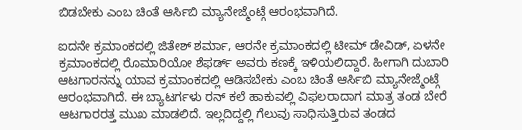ಬಿಡಬೇಕು ಎಂಬ ಚಿಂತೆ ಆರ್ಸಿಬಿ ಮ್ಯಾನೇಜ್ಮೆಂಟ್ಗೆ ಆರಂಭವಾಗಿದೆ.

ಐದನೇ ಕ್ರಮಾಂಕದಲ್ಲಿ ಜಿತೇಶ್ ಶರ್ಮಾ, ಆರನೇ ಕ್ರಮಾಂಕದಲ್ಲಿ ಟೀಮ್ ಡೇವಿಡ್, ಏಳನೇ ಕ್ರಮಾಂಕದಲ್ಲಿ ರೊಮಾರಿಯೋ ಶೆಫರ್ಡ್ ಅವರು ಕಣಕ್ಕೆ ಇಳಿಯಲಿದ್ದಾರೆ. ಹೀಗಾಗಿ ದುಬಾರಿ ಆಟಗಾರನನ್ನು ಯಾವ ಕ್ರಮಾಂಕದಲ್ಲಿ ಆಡಿಸಬೇಕು ಎಂಬ ಚಿಂತೆ ಆರ್ಸಿಬಿ ಮ್ಯಾನೇಜ್ಮೆಂಟ್ಗೆ ಆರಂಭವಾಗಿದೆ. ಈ ಬ್ಯಾಟರ್ಗಳು ರನ್ ಕಲೆ ಹಾಕುವಲ್ಲಿ ವಿಫಲರಾದಾಗ ಮಾತ್ರ ತಂಡ ಬೇರೆ ಆಟಗಾರರತ್ತ ಮುಖ ಮಾಡಲಿದೆ. ಇಲ್ಲದಿದ್ದಲ್ಲಿ ಗೆಲುವು ಸಾಧಿಸುತ್ತಿರುವ ತಂಡದ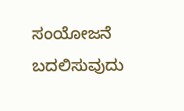ಸಂಯೋಜನೆ ಬದಲಿಸುವುದು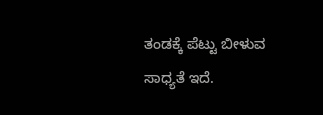ತಂಡಕ್ಕೆ ಪೆಟ್ಟು ಬೀಳುವ ಸಾಧ್ಯತೆ ಇದೆ.